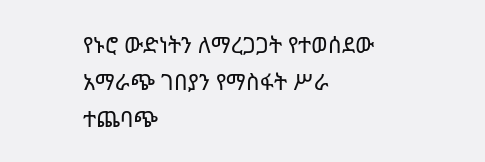የኑሮ ውድነትን ለማረጋጋት የተወሰደው አማራጭ ገበያን የማስፋት ሥራ ተጨባጭ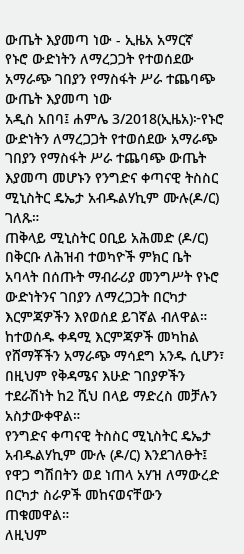ውጤት እያመጣ ነው - ኢዜአ አማርኛ
የኑሮ ውድነትን ለማረጋጋት የተወሰደው አማራጭ ገበያን የማስፋት ሥራ ተጨባጭ ውጤት እያመጣ ነው
አዲስ አበባ፤ ሐምሌ 3/2018(ኢዜአ)፦የኑሮ ውድነትን ለማረጋጋት የተወሰደው አማራጭ ገበያን የማስፋት ሥራ ተጨባጭ ውጤት እያመጣ መሆኑን የንግድና ቀጣናዊ ትስስር ሚኒስትር ዴኤታ አብዱልሃኪም ሙሉ(ዶ/ር) ገለጹ።
ጠቅላይ ሚኒስትር ዐቢይ አሕመድ (ዶ/ር) በቅርቡ ለሕዝብ ተወካዮች ምክር ቤት አባላት በሰጡት ማብራሪያ መንግሥት የኑሮ ውድነትንና ገበያን ለማረጋጋት በርካታ እርምጃዎችን እየወሰደ ይገኛል ብለዋል።
ከተወሰዱ ቀዳሚ እርምጃዎች መካከል የሸማቾችን አማራጭ ማሳደግ አንዱ ሲሆን፣ በዚህም የቅዳሜና እሁድ ገበያዎችን ተደራሽነት ከ2 ሺህ በላይ ማድረስ መቻሉን አስታውቀዋል።
የንግድና ቀጣናዊ ትስስር ሚኒስትር ዴኤታ አብዱልሃኪም ሙሉ (ዶ/ር) እንደገለፁት፤ የዋጋ ግሽበትን ወደ ነጠላ አሃዝ ለማውረድ በርካታ ስራዎች መከናወናቸውን ጠቁመዋል።
ለዚህም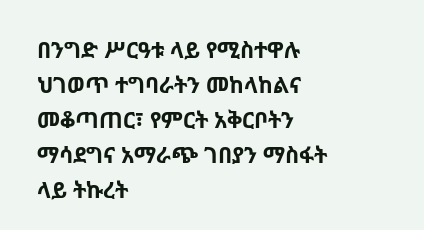በንግድ ሥርዓቱ ላይ የሚስተዋሉ ህገወጥ ተግባራትን መከላከልና መቆጣጠር፣ የምርት አቅርቦትን ማሳደግና አማራጭ ገበያን ማስፋት ላይ ትኩረት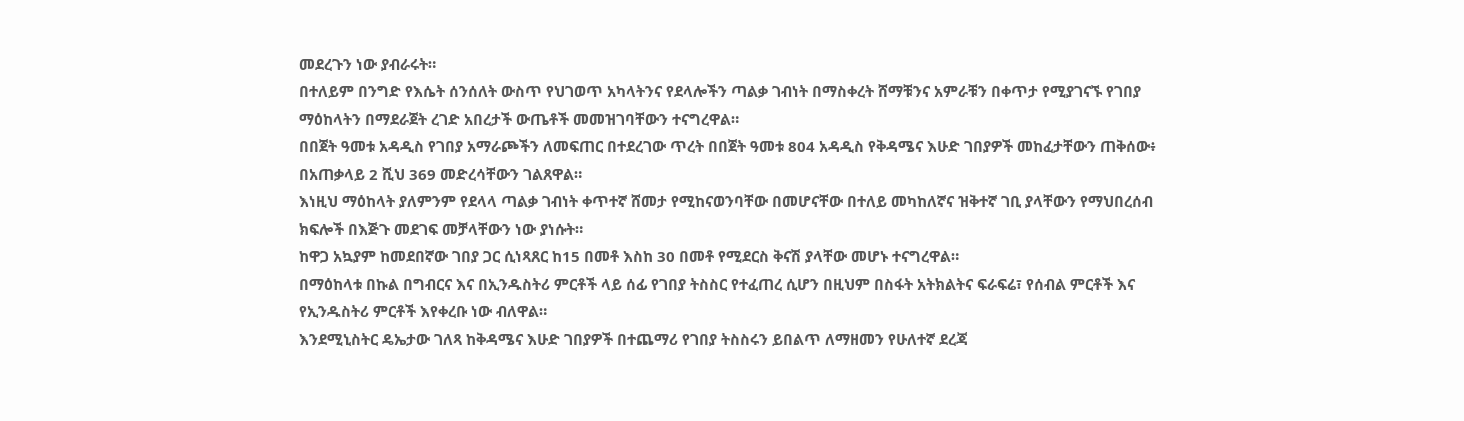መደረጉን ነው ያብራሩት።
በተለይም በንግድ የእሴት ሰንሰለት ውስጥ የህገወጥ አካላትንና የደላሎችን ጣልቃ ገብነት በማስቀረት ሸማቹንና አምራቹን በቀጥታ የሚያገናኙ የገበያ ማዕከላትን በማደራጀት ረገድ አበረታች ውጤቶች መመዝገባቸውን ተናግረዋል።
በበጀት ዓመቱ አዳዲስ የገበያ አማራጮችን ለመፍጠር በተደረገው ጥረት በበጀት ዓመቱ 804 አዳዲስ የቅዳሜና እሁድ ገበያዎች መከፈታቸውን ጠቅሰው፥ በአጠቃላይ 2 ሺህ 369 መድረሳቸውን ገልጸዋል።
እነዚህ ማዕከላት ያለምንም የደላላ ጣልቃ ገብነት ቀጥተኛ ሸመታ የሚከናወንባቸው በመሆናቸው በተለይ መካከለኛና ዝቅተኛ ገቢ ያላቸውን የማህበረሰብ ክፍሎች በእጅጉ መደገፍ መቻላቸውን ነው ያነሱት።
ከዋጋ አኳያም ከመደበኛው ገበያ ጋር ሲነጻጸር ከ15 በመቶ እስከ 30 በመቶ የሚደርስ ቅናሽ ያላቸው መሆኑ ተናግረዋል።
በማዕከላቱ በኩል በግብርና እና በኢንዱስትሪ ምርቶች ላይ ሰፊ የገበያ ትስስር የተፈጠረ ሲሆን በዚህም በስፋት አትክልትና ፍራፍሬ፣ የሰብል ምርቶች እና የኢንዱስትሪ ምርቶች እየቀረቡ ነው ብለዋል።
እንደሚኒስትር ዴኤታው ገለጻ ከቅዳሜና እሁድ ገበያዎች በተጨማሪ የገበያ ትስስሩን ይበልጥ ለማዘመን የሁለተኛ ደረጃ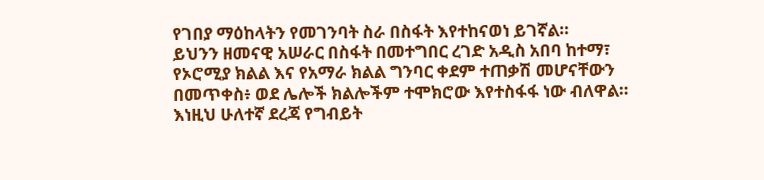የገበያ ማዕከላትን የመገንባት ስራ በስፋት እየተከናወነ ይገኛል።
ይህንን ዘመናዊ አሠራር በስፋት በመተግበር ረገድ አዲስ አበባ ከተማ፣ የኦሮሚያ ክልል እና የአማራ ክልል ግንባር ቀደም ተጠቃሽ መሆናቸውን በመጥቀስ፥ ወደ ሌሎች ክልሎችም ተሞክሮው እየተስፋፋ ነው ብለዋል።
እነዚህ ሁለተኛ ደረጃ የግብይት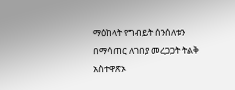ማዕከላት የግብይት ሰንሰለቱን በማሳጠር ለገበያ መረጋጋት ትልቅ አስተዋጽኦ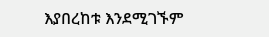እያበረከቱ እንደሚገኙም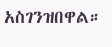አስገንዝበዋል።